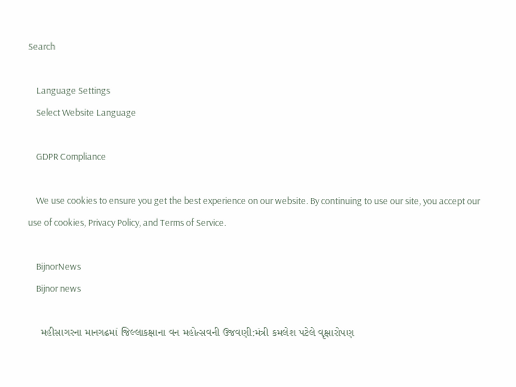Search

    Language Settings
    Select Website Language

    GDPR Compliance

    We use cookies to ensure you get the best experience on our website. By continuing to use our site, you accept our use of cookies, Privacy Policy, and Terms of Service.

    BijnorNews
    Bijnor news

    મહીસાગરના માનગઢમાં જિલ્લાકક્ષાના વન મહોત્સવની ઉજવણી:મંત્રી કમલેશ પટેલે વૃક્ષારોપણ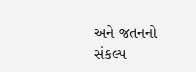અને જતનનો સંકલ્પ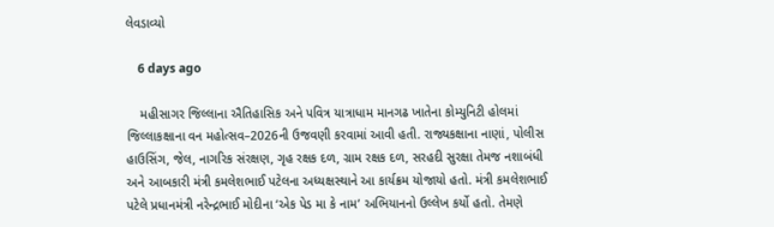લેવડાવ્યો

    6 days ago

    મહીસાગર જિલ્લાના ઐતિહાસિક અને પવિત્ર યાત્રાધામ માનગઢ ખાતેના કોમ્યુનિટી હોલમાં જિલ્લાકક્ષાના વન મહોત્સવ–2026ની ઉજવણી કરવામાં આવી હતી. રાજ્યકક્ષાના નાણાં, પોલીસ હાઉસિંગ, જેલ, નાગરિક સંરક્ષણ, ગૃહ રક્ષક દળ, ગ્રામ રક્ષક દળ, સરહદી સુરક્ષા તેમજ નશાબંધી અને આબકારી મંત્રી કમલેશભાઈ પટેલના અધ્યક્ષસ્થાને આ કાર્યક્રમ યોજાયો હતો. મંત્રી કમલેશભાઈ પટેલે પ્રધાનમંત્રી નરેન્દ્રભાઈ મોદીના ‘એક પેડ મા કે નામ’ અભિયાનનો ઉલ્લેખ કર્યો હતો. તેમણે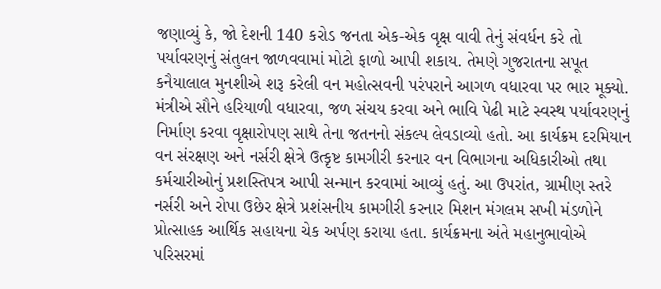જણાવ્યું કે, જો દેશની 140 કરોડ જનતા એક-એક વૃક્ષ વાવી તેનું સંવર્ધન કરે તો પર્યાવરણનું સંતુલન જાળવવામાં મોટો ફાળો આપી શકાય. તેમણે ગુજરાતના સપૂત કનૈયાલાલ મુનશીએ શરૂ કરેલી વન મહોત્સવની પરંપરાને આગળ વધારવા પર ભાર મૂક્યો. મંત્રીએ સૌને હરિયાળી વધારવા, જળ સંચય કરવા અને ભાવિ પેઢી માટે સ્વસ્થ પર્યાવરણનું નિર્માણ કરવા વૃક્ષારોપણ સાથે તેના જતનનો સંકલ્પ લેવડાવ્યો હતો. આ કાર્યક્રમ દરમિયાન વન સંરક્ષણ અને નર્સરી ક્ષેત્રે ઉત્કૃષ્ટ કામગીરી કરનાર વન વિભાગના અધિકારીઓ તથા કર્મચારીઓનું પ્રશસ્તિપત્ર આપી સન્માન કરવામાં આવ્યું હતું. આ ઉપરાંત, ગ્રામીણ સ્તરે નર્સરી અને રોપા ઉછેર ક્ષેત્રે પ્રશંસનીય કામગીરી કરનાર મિશન મંગલમ સખી મંડળોને પ્રોત્સાહક આર્થિક સહાયના ચેક અર્પણ કરાયા હતા. કાર્યક્રમના અંતે મહાનુભાવોએ પરિસરમાં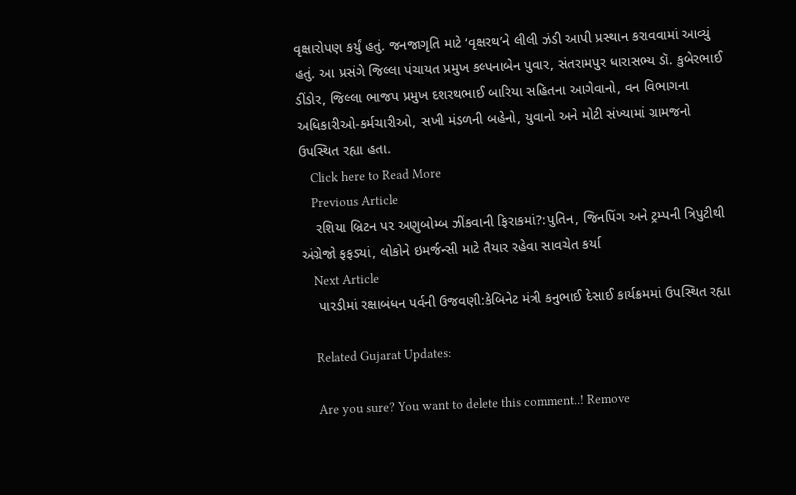વૃક્ષારોપણ કર્યું હતું. જનજાગૃતિ માટે ‘વૃક્ષરથ’ને લીલી ઝંડી આપી પ્રસ્થાન કરાવવામાં આવ્યું હતું. આ પ્રસંગે જિલ્લા પંચાયત પ્રમુખ કલ્પનાબેન પુવાર, સંતરામપુર ધારાસભ્ય ડૉ. કુબેરભાઈ ડીંડોર, જિલ્લા ભાજપ પ્રમુખ દશરથભાઈ બારિયા સહિતના આગેવાનો, વન વિભાગના અધિકારીઓ-કર્મચારીઓ, સખી મંડળની બહેનો, યુવાનો અને મોટી સંખ્યામાં ગ્રામજનો ઉપસ્થિત રહ્યા હતા.
    Click here to Read More
    Previous Article
    રશિયા બ્રિટન પર અણુબોમ્બ ઝીંકવાની ફિરાકમાં?:પુતિન, જિનપિંગ અને ટ્રમ્પની ત્રિપુટીથી અંગ્રેજો ફફડ્યાં, લોકોને ઇમર્જન્સી માટે તૈયાર રહેવા સાવચેત કર્યા
    Next Article
    પારડીમાં રક્ષાબંધન પર્વની ઉજવણી:કેબિનેટ મંત્રી કનુભાઈ દેસાઈ કાર્યક્રમમાં ઉપસ્થિત રહ્યા

    Related Gujarat Updates:

    Are you sure? You want to delete this comment..! Remove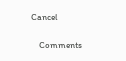Cancel

    Comments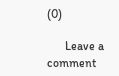(0)

      Leave a comment